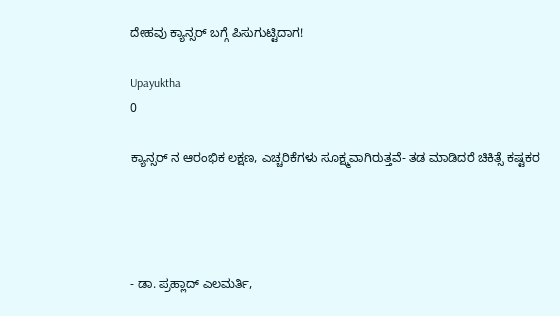ದೇಹವು ಕ್ಯಾನ್ಸರ್ ಬಗ್ಗೆ ಪಿಸುಗುಟ್ಟಿದಾಗ!

Upayuktha
0

ಕ್ಯಾನ್ಸರ್‌ ನ ಆರಂಭಿಕ ಲಕ್ಷಣ, ಎಚ್ಚರಿಕೆಗಳು ಸೂಕ್ಷ್ಮವಾಗಿರುತ್ತವೆ- ತಡ ಮಾಡಿದರೆ ಚಿಕಿತ್ಸೆ ಕಷ್ಟಕರ




- ಡಾ. ಪ್ರಹ್ಲಾದ್ ಎಲಮರ್ತಿ,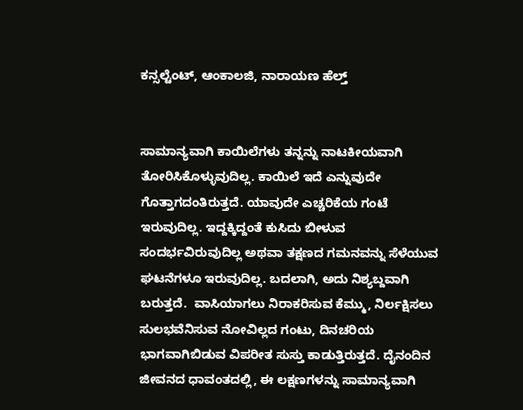ಕನ್ಸಲ್ಟೆಂಟ್, ಆಂಕಾಲಜಿ, ನಾರಾಯಣ ಹೆಲ್ತ್


ಸಾಮಾನ್ಯವಾಗಿ ಕಾಯಿಲೆಗಳು ತನ್ನನ್ನು ನಾಟಕೀಯವಾಗಿ ತೋರಿಸಿಕೊಳ್ಳುವುದಿಲ್ಲ. ಕಾಯಿಲೆ ಇದೆ ಎನ್ನುವುದೇ ಗೊತ್ತಾಗದಂತಿರುತ್ತದೆ. ಯಾವುದೇ ಎಚ್ಚರಿಕೆಯ ಗಂಟೆ ಇರುವುದಿಲ್ಲ. ಇದ್ದಕ್ಕಿದ್ದಂತೆ ಕುಸಿದು ಬೀಳುವ ಸಂದರ್ಭವಿರುವುದಿಲ್ಲ ಅಥವಾ ತಕ್ಷಣದ ಗಮನವನ್ನು ಸೆಳೆಯುವ ಘಟನೆಗಳೂ ಇರುವುದಿಲ್ಲ. ಬದಲಾಗಿ, ಅದು ನಿಶ್ಯಬ್ದವಾಗಿ ಬರುತ್ತದೆ.  ವಾಸಿಯಾಗಲು ನಿರಾಕರಿಸುವ ಕೆಮ್ಮು, ನಿರ್ಲಕ್ಷಿಸಲು ಸುಲಭವೆನಿಸುವ ನೋವಿಲ್ಲದ ಗಂಟು, ದಿನಚರಿಯ ಭಾಗವಾಗಿಬಿಡುವ ವಿಪರೀತ ಸುಸ್ತು ಕಾಡುತ್ತಿರುತ್ತದೆ. ದೈನಂದಿನ ಜೀವನದ ಧಾವಂತದಲ್ಲಿ, ಈ ಲಕ್ಷಣಗಳನ್ನು ಸಾಮಾನ್ಯವಾಗಿ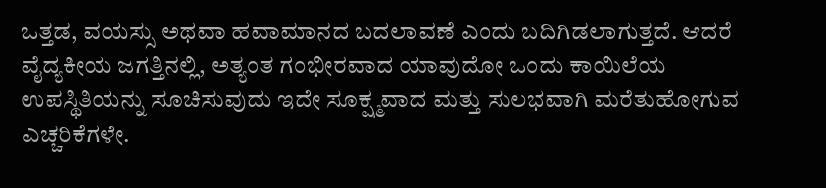ಒತ್ತಡ, ವಯಸ್ಸು ಅಥವಾ ಹವಾಮಾನದ ಬದಲಾವಣೆ ಎಂದು ಬದಿಗಿಡಲಾಗುತ್ತದೆ. ಆದರೆ ವೈದ್ಯಕೀಯ ಜಗತ್ತಿನಲ್ಲಿ, ಅತ್ಯಂತ ಗಂಭೀರವಾದ ಯಾವುದೋ ಒಂದು ಕಾಯಿಲೆಯ ಉಪಸ್ಥಿತಿಯನ್ನು ಸೂಚಿಸುವುದು ಇದೇ ಸೂಕ್ಷ್ಮವಾದ ಮತ್ತು ಸುಲಭವಾಗಿ ಮರೆತುಹೋಗುವ ಎಚ್ಚರಿಕೆಗಳೇ.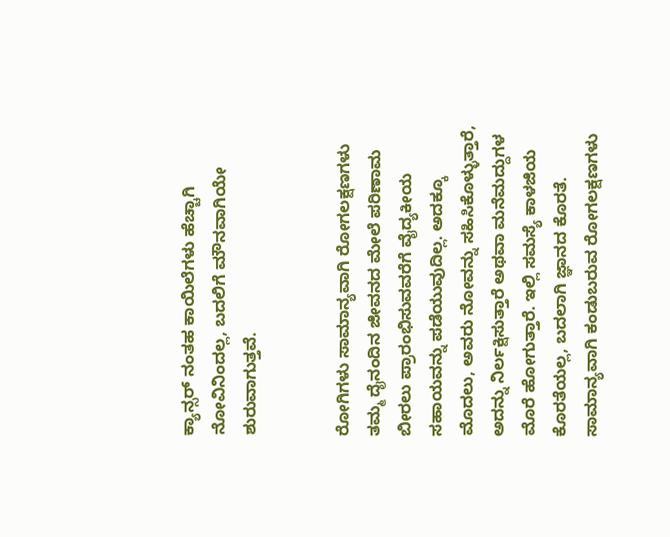ಕ್ಯಾನ್ಸರ್‌ ನಂತಹ ಕಾಯಿಲೆಗಳು ಹೆಚ್ಚಾಗಿ ನೋವಿನಿಂದಲ್ಲ, ಬದಲಿಗೆ ಮೌನವಾಗಿಯೇ ಶುರುವಾಗುತ್ತವೆ.


ರೋಗಿಗಳು ಸಾಮಾನ್ಯವಾಗಿ ರೋಗಲಕ್ಷಣಗಳು ತಮ್ಮ ದೈನಂದಿನ ಜೀವನದ ಮೇಲೆ ಪರಿಣಾಮ ಬೀರಲು ಪ್ರಾರಂಭಿಸುವವರೆಗೆ ವೈದ್ಯಕೀಯ ಸಹಾಯವನ್ನು ಪಡೆಯುವುದಿಲ್ಲ. ಅದಕ್ಕೂ ಮೊದಲು, ಅವರು ನೋವನ್ನು ಸಹಿಸಿಕೊಳ್ಳುತ್ತಾರೆ, ಅದನ್ನು ನಿರ್ಲಕ್ಷಿಸುತ್ತಾರೆ ಅಥವಾ ಮನೆಮದ್ದುಗಳ ಮೊರೆ ಹೋಗುತ್ತಾರೆ. ಇಲ್ಲಿ ಸಮಸ್ಯೆ ಕಾಳಜಿಯ ಕೊರತೆಯಲ್ಲ, ಬದಲಾಗಿ ಜ್ಞಾನದ ಕೊರತೆ. ಸಾಮಾನ್ಯವಾಗಿ ಕಂಡುಬರುವ ರೋಗಲಕ್ಷಣಗಳು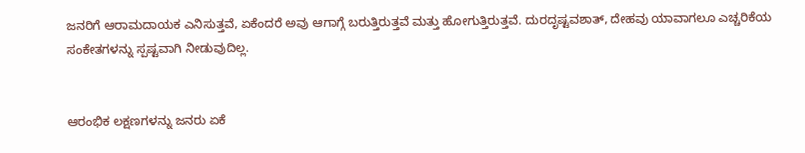ಜನರಿಗೆ ಆರಾಮದಾಯಕ ಎನಿಸುತ್ತವೆ, ಏಕೆಂದರೆ ಅವು ಆಗಾಗ್ಗೆ ಬರುತ್ತಿರುತ್ತವೆ ಮತ್ತು ಹೋಗುತ್ತಿರುತ್ತವೆ. ದುರದೃಷ್ಟವಶಾತ್, ದೇಹವು ಯಾವಾಗಲೂ ಎಚ್ಚರಿಕೆಯ ಸಂಕೇತಗಳನ್ನು ಸ್ಪಷ್ಟವಾಗಿ ನೀಡುವುದಿಲ್ಲ.


ಆರಂಭಿಕ ಲಕ್ಷಣಗಳನ್ನು ಜನರು ಏಕೆ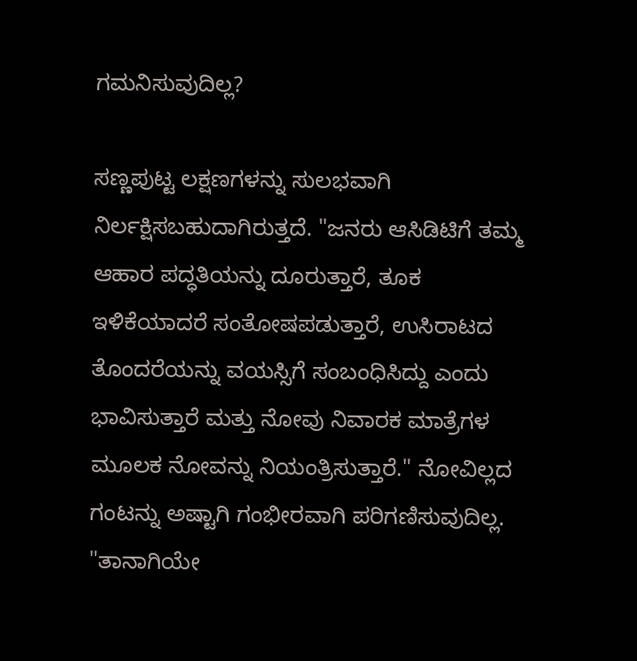ಗಮನಿಸುವುದಿಲ್ಲ?

ಸಣ್ಣಪುಟ್ಟ ಲಕ್ಷಣಗಳನ್ನು ಸುಲಭವಾಗಿ ನಿರ್ಲಕ್ಷಿಸಬಹುದಾಗಿರುತ್ತದೆ. "ಜನರು ಆಸಿಡಿಟಿಗೆ ತಮ್ಮ ಆಹಾರ ಪದ್ಧತಿಯನ್ನು ದೂರುತ್ತಾರೆ, ತೂಕ ಇಳಿಕೆಯಾದರೆ ಸಂತೋಷಪಡುತ್ತಾರೆ, ಉಸಿರಾಟದ ತೊಂದರೆಯನ್ನು ವಯಸ್ಸಿಗೆ ಸಂಬಂಧಿಸಿದ್ದು ಎಂದು ಭಾವಿಸುತ್ತಾರೆ ಮತ್ತು ನೋವು ನಿವಾರಕ ಮಾತ್ರೆಗಳ ಮೂಲಕ ನೋವನ್ನು ನಿಯಂತ್ರಿಸುತ್ತಾರೆ." ನೋವಿಲ್ಲದ ಗಂಟನ್ನು ಅಷ್ಟಾಗಿ ಗಂಭೀರವಾಗಿ ಪರಿಗಣಿಸುವುದಿಲ್ಲ. "ತಾನಾಗಿಯೇ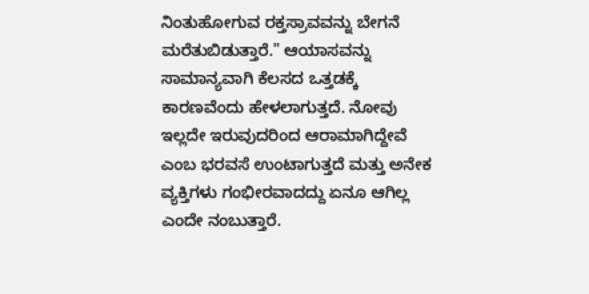ನಿಂತುಹೋಗುವ ರಕ್ತಸ್ರಾವವನ್ನು ಬೇಗನೆ ಮರೆತುಬಿಡುತ್ತಾರೆ." ಆಯಾಸವನ್ನು ಸಾಮಾನ್ಯವಾಗಿ ಕೆಲಸದ ಒತ್ತಡಕ್ಕೆ ಕಾರಣವೆಂದು ಹೇಳಲಾಗುತ್ತದೆ. ನೋವು ಇಲ್ಲದೇ ಇರುವುದರಿಂದ ಆರಾಮಾಗಿದ್ದೇವೆ ಎಂಬ ಭರವಸೆ ಉಂಟಾಗುತ್ತದೆ ಮತ್ತು ಅನೇಕ ವ್ಯಕ್ತಿಗಳು ಗಂಭೀರವಾದದ್ದು ಏನೂ ಆಗಿಲ್ಲ ಎಂದೇ ನಂಬುತ್ತಾರೆ.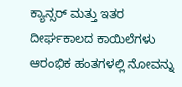ಕ್ಯಾನ್ಸರ್ ಮತ್ತು ಇತರ ದೀರ್ಘಕಾಲದ ಕಾಯಿಲೆಗಳು ಆರಂಭಿಕ ಹಂತಗಳಲ್ಲಿ ನೋವನ್ನು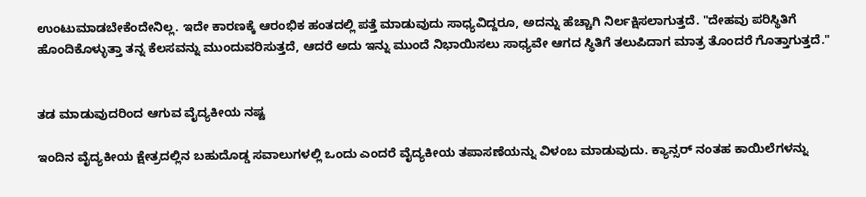ಉಂಟುಮಾಡಬೇಕೆಂದೇನಿಲ್ಲ. ಇದೇ ಕಾರಣಕ್ಕೆ ಆರಂಭಿಕ ಹಂತದಲ್ಲಿ ಪತ್ತೆ ಮಾಡುವುದು ಸಾಧ್ಯವಿದ್ದರೂ, ಅದನ್ನು ಹೆಚ್ಚಾಗಿ ನಿರ್ಲಕ್ಷಿಸಲಾಗುತ್ತದೆ. "ದೇಹವು ಪರಿಸ್ಥಿತಿಗೆ ಹೊಂದಿಕೊಳ್ಳುತ್ತಾ ತನ್ನ ಕೆಲಸವನ್ನು ಮುಂದುವರಿಸುತ್ತದೆ, ಆದರೆ ಅದು ಇನ್ನು ಮುಂದೆ ನಿಭಾಯಿಸಲು ಸಾಧ್ಯವೇ ಆಗದ ಸ್ಥಿತಿಗೆ ತಲುಪಿದಾಗ ಮಾತ್ರ ತೊಂದರೆ ಗೊತ್ತಾಗುತ್ತದೆ."


ತಡ ಮಾಡುವುದರಿಂದ ಆಗುವ ವೈದ್ಯಕೀಯ ನಷ್ಟ

ಇಂದಿನ ವೈದ್ಯಕೀಯ ಕ್ಷೇತ್ರದಲ್ಲಿನ ಬಹುದೊಡ್ಡ ಸವಾಲುಗಳಲ್ಲಿ ಒಂದು ಎಂದರೆ ವೈದ್ಯಕೀಯ ತಪಾಸಣೆಯನ್ನು ವಿಳಂಬ ಮಾಡುವುದು. ಕ್ಯಾನ್ಸರ್‌ ನಂತಹ ಕಾಯಿಲೆಗಳನ್ನು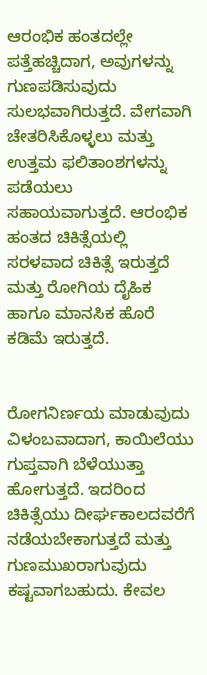ಆರಂಭಿಕ ಹಂತದಲ್ಲೇ ಪತ್ತೆಹಚ್ಚಿದಾಗ, ಅವುಗಳನ್ನು ಗುಣಪಡಿಸುವುದು ಸುಲಭವಾಗಿರುತ್ತದೆ. ವೇಗವಾಗಿ ಚೇತರಿಸಿಕೊಳ್ಳಲು ಮತ್ತು ಉತ್ತಮ ಫಲಿತಾಂಶಗಳನ್ನು ಪಡೆಯಲು ಸಹಾಯವಾಗುತ್ತದೆ. ಆರಂಭಿಕ ಹಂತದ ಚಿಕಿತ್ಸೆಯಲ್ಲಿ ಸರಳವಾದ ಚಿಕಿತ್ಸೆ ಇರುತ್ತದೆ ಮತ್ತು ರೋಗಿಯ ದೈಹಿಕ ಹಾಗೂ ಮಾನಸಿಕ ಹೊರೆ ಕಡಿಮೆ ಇರುತ್ತದೆ.


ರೋಗನಿರ್ಣಯ ಮಾಡುವುದು ವಿಳಂಬವಾದಾಗ, ಕಾಯಿಲೆಯು ಗುಪ್ತವಾಗಿ ಬೆಳೆಯುತ್ತಾ ಹೋಗುತ್ತದೆ. ಇದರಿಂದ ಚಿಕಿತ್ಸೆಯು ದೀರ್ಘಕಾಲದವರೆಗೆ ನಡೆಯಬೇಕಾಗುತ್ತದೆ ಮತ್ತು ಗುಣಮುಖರಾಗುವುದು ಕಷ್ಟವಾಗಬಹುದು. ಕೇವಲ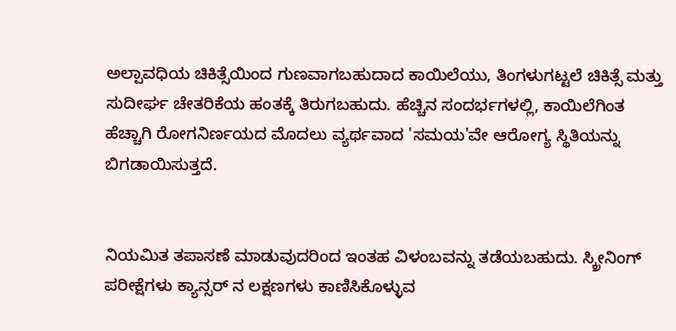ಅಲ್ಪಾವಧಿಯ ಚಿಕಿತ್ಸೆಯಿಂದ ಗುಣವಾಗಬಹುದಾದ ಕಾಯಿಲೆಯು, ತಿಂಗಳುಗಟ್ಟಲೆ ಚಿಕಿತ್ಸೆ ಮತ್ತು ಸುದೀರ್ಘ ಚೇತರಿಕೆಯ ಹಂತಕ್ಕೆ ತಿರುಗಬಹುದು. ಹೆಚ್ಚಿನ ಸಂದರ್ಭಗಳಲ್ಲಿ, ಕಾಯಿಲೆಗಿಂತ ಹೆಚ್ಚಾಗಿ ರೋಗನಿರ್ಣಯದ ಮೊದಲು ವ್ಯರ್ಥವಾದ 'ಸಮಯ'ವೇ ಆರೋಗ್ಯ ಸ್ಥಿತಿಯನ್ನು ಬಿಗಡಾಯಿಸುತ್ತದೆ.


ನಿಯಮಿತ ತಪಾಸಣೆ ಮಾಡುವುದರಿಂದ ಇಂತಹ ವಿಳಂಬವನ್ನು ತಡೆಯಬಹುದು. ಸ್ಕ್ರೀನಿಂಗ್ ಪರೀಕ್ಷೆಗಳು ಕ್ಯಾನ್ಸರ್‌ ನ ಲಕ್ಷಣಗಳು ಕಾಣಿಸಿಕೊಳ್ಳುವ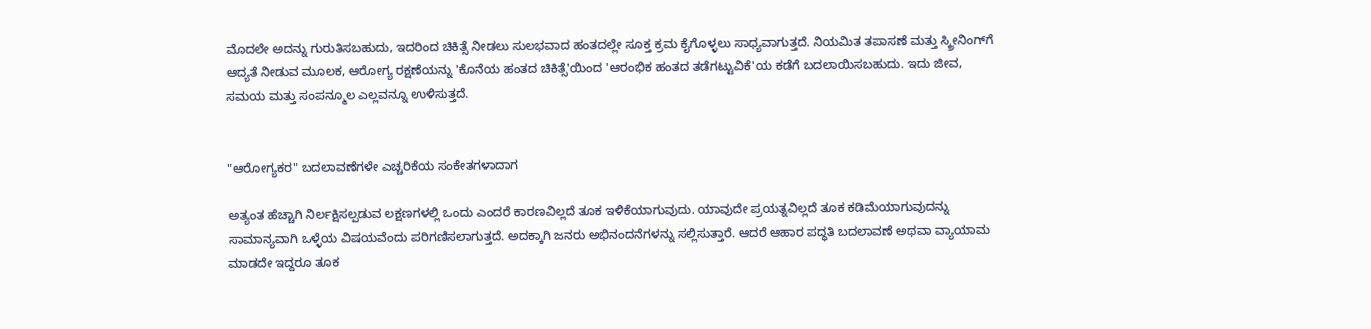ಮೊದಲೇ ಅದನ್ನು ಗುರುತಿಸಬಹುದು, ಇದರಿಂದ ಚಿಕಿತ್ಸೆ ನೀಡಲು ಸುಲಭವಾದ ಹಂತದಲ್ಲೇ ಸೂಕ್ತ ಕ್ರಮ ಕೈಗೊಳ್ಳಲು ಸಾಧ್ಯವಾಗುತ್ತದೆ. ನಿಯಮಿತ ತಪಾಸಣೆ ಮತ್ತು ಸ್ಕ್ರೀನಿಂಗ್‌ಗೆ ಆದ್ಯತೆ ನೀಡುವ ಮೂಲಕ, ಆರೋಗ್ಯ ರಕ್ಷಣೆಯನ್ನು 'ಕೊನೆಯ ಹಂತದ ಚಿಕಿತ್ಸೆ'ಯಿಂದ 'ಆರಂಭಿಕ ಹಂತದ ತಡೆಗಟ್ಟುವಿಕೆ'ಯ ಕಡೆಗೆ ಬದಲಾಯಿಸಬಹುದು. ಇದು ಜೀವ, ಸಮಯ ಮತ್ತು ಸಂಪನ್ಮೂಲ ಎಲ್ಲವನ್ನೂ ಉಳಿಸುತ್ತದೆ.


"ಆರೋಗ್ಯಕರ" ಬದಲಾವಣೆಗಳೇ ಎಚ್ಚರಿಕೆಯ ಸಂಕೇತಗಳಾದಾಗ

ಅತ್ಯಂತ ಹೆಚ್ಚಾಗಿ ನಿರ್ಲಕ್ಷಿಸಲ್ಪಡುವ ಲಕ್ಷಣಗಳಲ್ಲಿ ಒಂದು ಎಂದರೆ ಕಾರಣವಿಲ್ಲದೆ ತೂಕ ಇಳಿಕೆಯಾಗುವುದು. ಯಾವುದೇ ಪ್ರಯತ್ನವಿಲ್ಲದೆ ತೂಕ ಕಡಿಮೆಯಾಗುವುದನ್ನು ಸಾಮಾನ್ಯವಾಗಿ ಒಳ್ಳೆಯ ವಿಷಯವೆಂದು ಪರಿಗಣಿಸಲಾಗುತ್ತದೆ. ಅದಕ್ಕಾಗಿ ಜನರು ಅಭಿನಂದನೆಗಳನ್ನು ಸಲ್ಲಿಸುತ್ತಾರೆ. ಆದರೆ ಆಹಾರ ಪದ್ಧತಿ ಬದಲಾವಣೆ ಅಥವಾ ವ್ಯಾಯಾಮ ಮಾಡದೇ ಇದ್ದರೂ ತೂಕ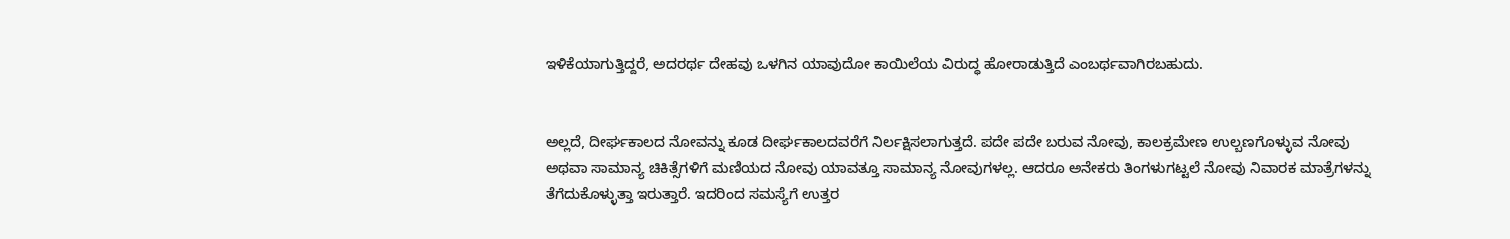ಇಳಿಕೆಯಾಗುತ್ತಿದ್ದರೆ, ಅದರರ್ಥ ದೇಹವು ಒಳಗಿನ ಯಾವುದೋ ಕಾಯಿಲೆಯ ವಿರುದ್ಧ ಹೋರಾಡುತ್ತಿದೆ ಎಂಬರ್ಥವಾಗಿರಬಹುದು.


ಅಲ್ಲದೆ, ದೀರ್ಘಕಾಲದ ನೋವನ್ನು ಕೂಡ ದೀರ್ಘಕಾಲದವರೆಗೆ ನಿರ್ಲಕ್ಷಿಸಲಾಗುತ್ತದೆ. ಪದೇ ಪದೇ ಬರುವ ನೋವು, ಕಾಲಕ್ರಮೇಣ ಉಲ್ಬಣಗೊಳ್ಳುವ ನೋವು ಅಥವಾ ಸಾಮಾನ್ಯ ಚಿಕಿತ್ಸೆಗಳಿಗೆ ಮಣಿಯದ ನೋವು ಯಾವತ್ತೂ ಸಾಮಾನ್ಯ ನೋವುಗಳಲ್ಲ. ಆದರೂ ಅನೇಕರು ತಿಂಗಳುಗಟ್ಟಲೆ ನೋವು ನಿವಾರಕ ಮಾತ್ರೆಗಳನ್ನು ತೆಗೆದುಕೊಳ್ಳುತ್ತಾ ಇರುತ್ತಾರೆ. ಇದರಿಂದ ಸಮಸ್ಯೆಗೆ ಉತ್ತರ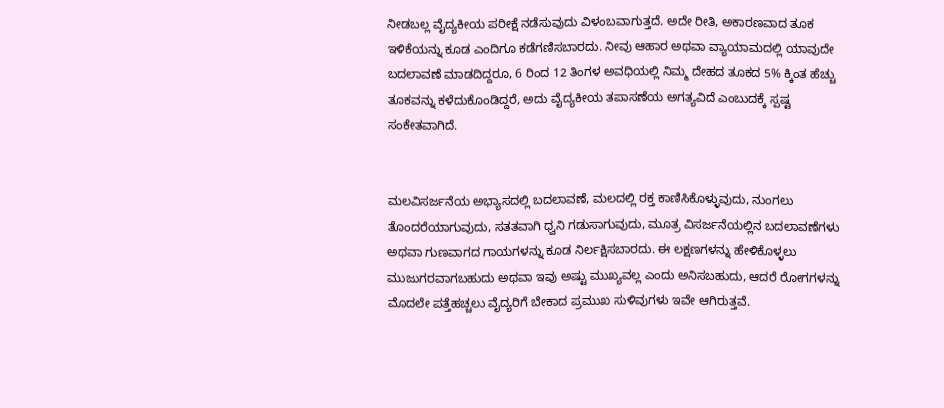ನೀಡಬಲ್ಲ ವೈದ್ಯಕೀಯ ಪರೀಕ್ಷೆ ನಡೆಸುವುದು ವಿಳಂಬವಾಗುತ್ತದೆ. ಅದೇ ರೀತಿ, ಅಕಾರಣವಾದ ತೂಕ ಇಳಿಕೆಯನ್ನು ಕೂಡ ಎಂದಿಗೂ ಕಡೆಗಣಿಸಬಾರದು. ನೀವು ಆಹಾರ ಅಥವಾ ವ್ಯಾಯಾಮದಲ್ಲಿ ಯಾವುದೇ ಬದಲಾವಣೆ ಮಾಡದಿದ್ದರೂ, 6 ರಿಂದ 12 ತಿಂಗಳ ಅವಧಿಯಲ್ಲಿ ನಿಮ್ಮ ದೇಹದ ತೂಕದ 5% ಕ್ಕಿಂತ ಹೆಚ್ಚು ತೂಕವನ್ನು ಕಳೆದುಕೊಂಡಿದ್ದರೆ, ಅದು ವೈದ್ಯಕೀಯ ತಪಾಸಣೆಯ ಅಗತ್ಯವಿದೆ ಎಂಬುದಕ್ಕೆ ಸ್ಪಷ್ಟ ಸಂಕೇತವಾಗಿದೆ.


ಮಲವಿಸರ್ಜನೆಯ ಅಭ್ಯಾಸದಲ್ಲಿ ಬದಲಾವಣೆ, ಮಲದಲ್ಲಿ ರಕ್ತ ಕಾಣಿಸಿಕೊಳ್ಳುವುದು, ನುಂಗಲು ತೊಂದರೆಯಾಗುವುದು, ಸತತವಾಗಿ ಧ್ವನಿ ಗಡುಸಾಗುವುದು, ಮೂತ್ರ ವಿಸರ್ಜನೆಯಲ್ಲಿನ ಬದಲಾವಣೆಗಳು ಅಥವಾ ಗುಣವಾಗದ ಗಾಯಗಳನ್ನು ಕೂಡ ನಿರ್ಲಕ್ಷಿಸಬಾರದು. ಈ ಲಕ್ಷಣಗಳನ್ನು ಹೇಳಿಕೊಳ್ಳಲು ಮುಜುಗರವಾಗಬಹುದು ಅಥವಾ ಇವು ಅಷ್ಟು ಮುಖ್ಯವಲ್ಲ ಎಂದು ಅನಿಸಬಹುದು, ಆದರೆ ರೋಗಗಳನ್ನು ಮೊದಲೇ ಪತ್ತೆಹಚ್ಚಲು ವೈದ್ಯರಿಗೆ ಬೇಕಾದ ಪ್ರಮುಖ ಸುಳಿವುಗಳು ಇವೇ ಆಗಿರುತ್ತವೆ.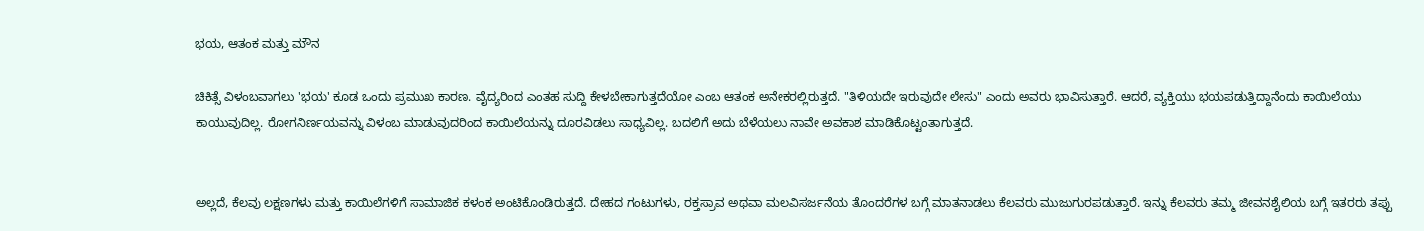ಭಯ, ಆತಂಕ ಮತ್ತು ಮೌನ

ಚಿಕಿತ್ಸೆ ವಿಳಂಬವಾಗಲು 'ಭಯ' ಕೂಡ ಒಂದು ಪ್ರಮುಖ ಕಾರಣ. ವೈದ್ಯರಿಂದ ಎಂತಹ ಸುದ್ದಿ ಕೇಳಬೇಕಾಗುತ್ತದೆಯೋ ಎಂಬ ಆತಂಕ ಅನೇಕರಲ್ಲಿರುತ್ತದೆ. "ತಿಳಿಯದೇ ಇರುವುದೇ ಲೇಸು" ಎಂದು ಅವರು ಭಾವಿಸುತ್ತಾರೆ. ಆದರೆ, ವ್ಯಕ್ತಿಯು ಭಯಪಡುತ್ತಿದ್ದಾನೆಂದು ಕಾಯಿಲೆಯು ಕಾಯುವುದಿಲ್ಲ. ರೋಗನಿರ್ಣಯವನ್ನು ವಿಳಂಬ ಮಾಡುವುದರಿಂದ ಕಾಯಿಲೆಯನ್ನು ದೂರವಿಡಲು ಸಾಧ್ಯವಿಲ್ಲ. ಬದಲಿಗೆ ಅದು ಬೆಳೆಯಲು ನಾವೇ ಅವಕಾಶ ಮಾಡಿಕೊಟ್ಟಂತಾಗುತ್ತದೆ.


ಅಲ್ಲದೆ, ಕೆಲವು ಲಕ್ಷಣಗಳು ಮತ್ತು ಕಾಯಿಲೆಗಳಿಗೆ ಸಾಮಾಜಿಕ ಕಳಂಕ ಅಂಟಿಕೊಂಡಿರುತ್ತದೆ. ದೇಹದ ಗಂಟುಗಳು, ರಕ್ತಸ್ರಾವ ಅಥವಾ ಮಲವಿಸರ್ಜನೆಯ ತೊಂದರೆಗಳ ಬಗ್ಗೆ ಮಾತನಾಡಲು ಕೆಲವರು ಮುಜುಗುರಪಡುತ್ತಾರೆ. ಇನ್ನು ಕೆಲವರು ತಮ್ಮ ಜೀವನಶೈಲಿಯ ಬಗ್ಗೆ ಇತರರು ತಪ್ಪು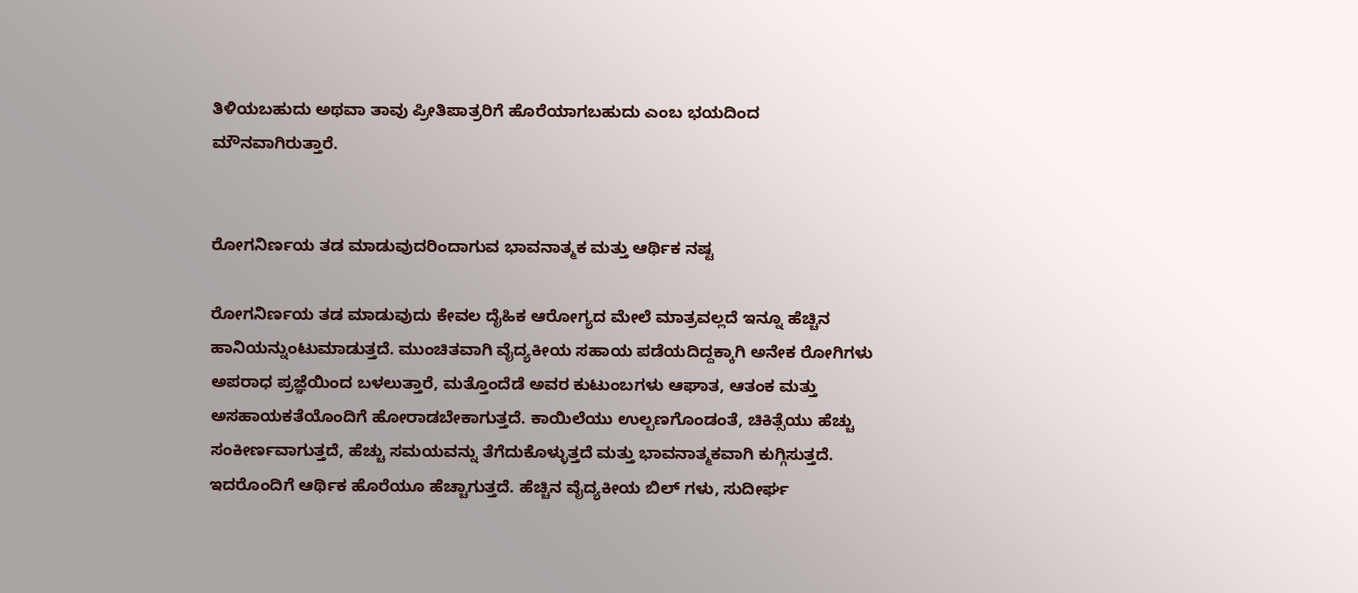ತಿಳಿಯಬಹುದು ಅಥವಾ ತಾವು ಪ್ರೀತಿಪಾತ್ರರಿಗೆ ಹೊರೆಯಾಗಬಹುದು ಎಂಬ ಭಯದಿಂದ ಮೌನವಾಗಿರುತ್ತಾರೆ.


ರೋಗನಿರ್ಣಯ ತಡ ಮಾಡುವುದರಿಂದಾಗುವ ಭಾವನಾತ್ಮಕ ಮತ್ತು ಆರ್ಥಿಕ ನಷ್ಟ

ರೋಗನಿರ್ಣಯ ತಡ ಮಾಡುವುದು ಕೇವಲ ದೈಹಿಕ ಆರೋಗ್ಯದ ಮೇಲೆ ಮಾತ್ರವಲ್ಲದೆ ಇನ್ನೂ ಹೆಚ್ಚಿನ ಹಾನಿಯನ್ನುಂಟುಮಾಡುತ್ತದೆ. ಮುಂಚಿತವಾಗಿ ವೈದ್ಯಕೀಯ ಸಹಾಯ ಪಡೆಯದಿದ್ದಕ್ಕಾಗಿ ಅನೇಕ ರೋಗಿಗಳು ಅಪರಾಧ ಪ್ರಜ್ಞೆಯಿಂದ ಬಳಲುತ್ತಾರೆ, ಮತ್ತೊಂದೆಡೆ ಅವರ ಕುಟುಂಬಗಳು ಆಘಾತ, ಆತಂಕ ಮತ್ತು ಅಸಹಾಯಕತೆಯೊಂದಿಗೆ ಹೋರಾಡಬೇಕಾಗುತ್ತದೆ. ಕಾಯಿಲೆಯು ಉಲ್ಬಣಗೊಂಡಂತೆ, ಚಿಕಿತ್ಸೆಯು ಹೆಚ್ಚು ಸಂಕೀರ್ಣವಾಗುತ್ತದೆ, ಹೆಚ್ಚು ಸಮಯವನ್ನು ತೆಗೆದುಕೊಳ್ಳುತ್ತದೆ ಮತ್ತು ಭಾವನಾತ್ಮಕವಾಗಿ ಕುಗ್ಗಿಸುತ್ತದೆ. ಇದರೊಂದಿಗೆ ಆರ್ಥಿಕ ಹೊರೆಯೂ ಹೆಚ್ಚಾಗುತ್ತದೆ. ಹೆಚ್ಚಿನ ವೈದ್ಯಕೀಯ ಬಿಲ್‌ ಗಳು, ಸುದೀರ್ಘ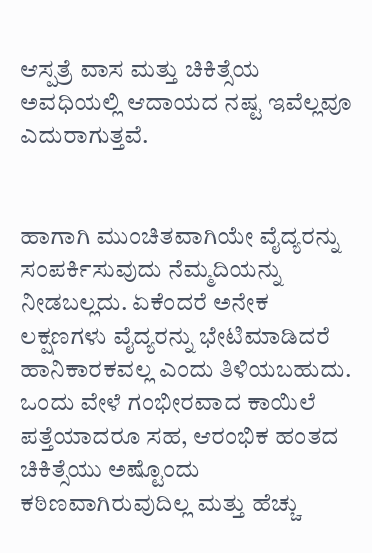ಆಸ್ಪತ್ರೆ ವಾಸ ಮತ್ತು ಚಿಕಿತ್ಸೆಯ ಅವಧಿಯಲ್ಲಿ ಆದಾಯದ ನಷ್ಟ ಇವೆಲ್ಲವೂ ಎದುರಾಗುತ್ತವೆ.


ಹಾಗಾಗಿ ಮುಂಚಿತವಾಗಿಯೇ ವೈದ್ಯರನ್ನು ಸಂಪರ್ಕಿಸುವುದು ನೆಮ್ಮದಿಯನ್ನು ನೀಡಬಲ್ಲದು. ಏಕೆಂದರೆ ಅನೇಕ ಲಕ್ಷಣಗಳು ವೈದ್ಯರನ್ನು ಭೇಟಿಮಾಡಿದರೆ ಹಾನಿಕಾರಕವಲ್ಲ ಎಂದು ತಿಳಿಯಬಹುದು. ಒಂದು ವೇಳೆ ಗಂಭೀರವಾದ ಕಾಯಿಲೆ ಪತ್ತೆಯಾದರೂ ಸಹ, ಆರಂಭಿಕ ಹಂತದ ಚಿಕಿತ್ಸೆಯು ಅಷ್ಟೊಂದು ಕಠಿಣವಾಗಿರುವುದಿಲ್ಲ ಮತ್ತು ಹೆಚ್ಚು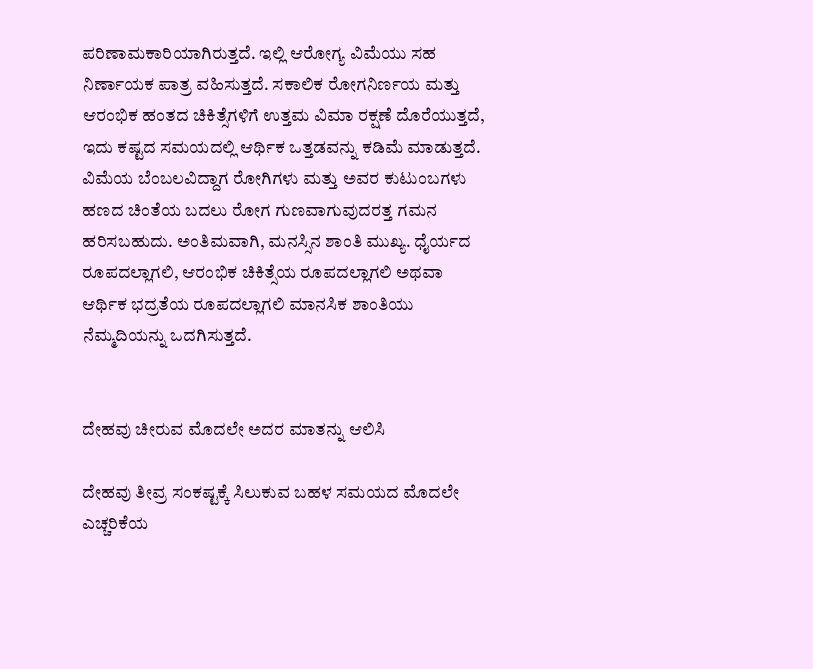ಪರಿಣಾಮಕಾರಿಯಾಗಿರುತ್ತದೆ. ಇಲ್ಲಿ ಆರೋಗ್ಯ ವಿಮೆಯು ಸಹ ನಿರ್ಣಾಯಕ ಪಾತ್ರ ವಹಿಸುತ್ತದೆ. ಸಕಾಲಿಕ ರೋಗನಿರ್ಣಯ ಮತ್ತು ಆರಂಭಿಕ ಹಂತದ ಚಿಕಿತ್ಸೆಗಳಿಗೆ ಉತ್ತಮ ವಿಮಾ ರಕ್ಷಣೆ ದೊರೆಯುತ್ತದೆ, ಇದು ಕಷ್ಟದ ಸಮಯದಲ್ಲಿ ಆರ್ಥಿಕ ಒತ್ತಡವನ್ನು ಕಡಿಮೆ ಮಾಡುತ್ತದೆ. ವಿಮೆಯ ಬೆಂಬಲವಿದ್ದಾಗ ರೋಗಿಗಳು ಮತ್ತು ಅವರ ಕುಟುಂಬಗಳು ಹಣದ ಚಿಂತೆಯ ಬದಲು ರೋಗ ಗುಣವಾಗುವುದರತ್ತ ಗಮನ ಹರಿಸಬಹುದು. ಅಂತಿಮವಾಗಿ, ಮನಸ್ಸಿನ ಶಾಂತಿ ಮುಖ್ಯ. ಧೈರ್ಯದ ರೂಪದಲ್ಲಾಗಲಿ, ಆರಂಭಿಕ ಚಿಕಿತ್ಸೆಯ ರೂಪದಲ್ಲಾಗಲಿ ಅಥವಾ ಆರ್ಥಿಕ ಭದ್ರತೆಯ ರೂಪದಲ್ಲಾಗಲಿ ಮಾನಸಿಕ ಶಾಂತಿಯು ನೆಮ್ಮದಿಯನ್ನು ಒದಗಿಸುತ್ತದೆ.


ದೇಹವು ಚೀರುವ ಮೊದಲೇ ಅದರ ಮಾತನ್ನು ಆಲಿಸಿ

ದೇಹವು ತೀವ್ರ ಸಂಕಷ್ಟಕ್ಕೆ ಸಿಲುಕುವ ಬಹಳ ಸಮಯದ ಮೊದಲೇ ಎಚ್ಚರಿಕೆಯ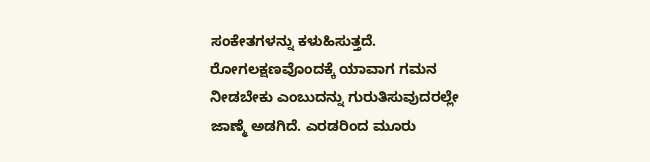ಸಂಕೇತಗಳನ್ನು ಕಳುಹಿಸುತ್ತದೆ. ರೋಗಲಕ್ಷಣವೊಂದಕ್ಕೆ ಯಾವಾಗ ಗಮನ ನೀಡಬೇಕು ಎಂಬುದನ್ನು ಗುರುತಿಸುವುದರಲ್ಲೇ ಜಾಣ್ಮೆ ಅಡಗಿದೆ. ಎರಡರಿಂದ ಮೂರು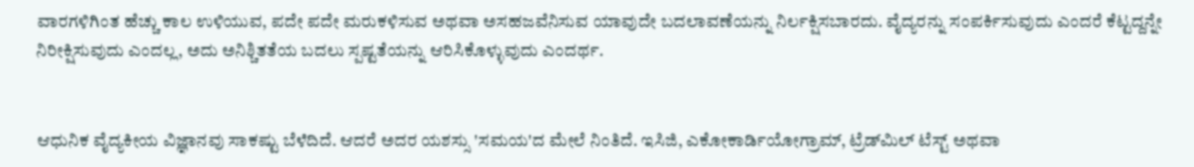ವಾರಗಳಿಗಿಂತ ಹೆಚ್ಚು ಕಾಲ ಉಳಿಯುವ, ಪದೇ ಪದೇ ಮರುಕಳಿಸುವ ಅಥವಾ ಅಸಹಜವೆನಿಸುವ ಯಾವುದೇ ಬದಲಾವಣೆಯನ್ನು ನಿರ್ಲಕ್ಷಿಸಬಾರದು. ವೈದ್ಯರನ್ನು ಸಂಪರ್ಕಿಸುವುದು ಎಂದರೆ ಕೆಟ್ಟದ್ದನ್ನೇ ನಿರೀಕ್ಷಿಸುವುದು ಎಂದಲ್ಲ, ಅದು ಅನಿಶ್ಚಿತತೆಯ ಬದಲು ಸ್ಪಷ್ಟತೆಯನ್ನು ಆರಿಸಿಕೊಳ್ಳುವುದು ಎಂದರ್ಥ.


ಆಧುನಿಕ ವೈದ್ಯಕೀಯ ವಿಜ್ಞಾನವು ಸಾಕಷ್ಟು ಬೆಳೆದಿದೆ. ಆದರೆ ಅದರ ಯಶಸ್ಸು 'ಸಮಯ'ದ ಮೇಲೆ ನಿಂತಿದೆ. ಇಸಿಜಿ, ಎಕೋಕಾರ್ಡಿಯೋಗ್ರಾಮ್, ಟ್ರೆಡ್‌ಮಿಲ್ ಟೆಸ್ಟ್ ಅಥವಾ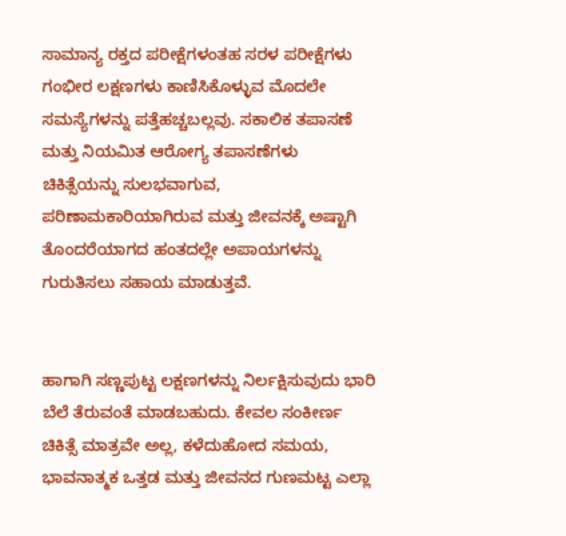ಸಾಮಾನ್ಯ ರಕ್ತದ ಪರೀಕ್ಷೆಗಳಂತಹ ಸರಳ ಪರೀಕ್ಷೆಗಳು ಗಂಭೀರ ಲಕ್ಷಣಗಳು ಕಾಣಿಸಿಕೊಳ್ಳುವ ಮೊದಲೇ ಸಮಸ್ಯೆಗಳನ್ನು ಪತ್ತೆಹಚ್ಚಬಲ್ಲವು. ಸಕಾಲಿಕ ತಪಾಸಣೆ ಮತ್ತು ನಿಯಮಿತ ಆರೋಗ್ಯ ತಪಾಸಣೆಗಳು ಚಿಕಿತ್ಸೆಯನ್ನು ಸುಲಭವಾಗುವ, ಪರಿಣಾಮಕಾರಿಯಾಗಿರುವ ಮತ್ತು ಜೀವನಕ್ಕೆ ಅಷ್ಟಾಗಿ ತೊಂದರೆಯಾಗದ ಹಂತದಲ್ಲೇ ಅಪಾಯಗಳನ್ನು ಗುರುತಿಸಲು ಸಹಾಯ ಮಾಡುತ್ತವೆ.


ಹಾಗಾಗಿ ಸಣ್ಣಪುಟ್ಟ ಲಕ್ಷಣಗಳನ್ನು ನಿರ್ಲಕ್ಷಿಸುವುದು ಭಾರಿ ಬೆಲೆ ತೆರುವಂತೆ ಮಾಡಬಹುದು. ಕೇವಲ ಸಂಕೀರ್ಣ ಚಿಕಿತ್ಸೆ ಮಾತ್ರವೇ ಅಲ್ಲ, ಕಳೆದುಹೋದ ಸಮಯ, ಭಾವನಾತ್ಮಕ ಒತ್ತಡ ಮತ್ತು ಜೀವನದ ಗುಣಮಟ್ಟ ಎಲ್ಲಾ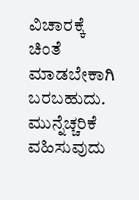ವಿಚಾರಕ್ಕೆ ಚಿಂತೆ ಮಾಡಬೇಕಾಗಿ ಬರಬಹುದು. ಮುನ್ನೆಚ್ಚರಿಕೆ ವಹಿಸುವುದು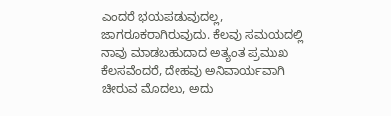ಎಂದರೆ ಭಯಪಡುವುದಲ್ಲ, ಜಾಗರೂಕರಾಗಿರುವುದು. ಕೆಲವು ಸಮಯದಲ್ಲಿ ನಾವು ಮಾಡಬಹುದಾದ ಅತ್ಯಂತ ಪ್ರಮುಖ ಕೆಲಸವೆಂದರೆ, ದೇಹವು ಅನಿವಾರ್ಯವಾಗಿ ಚೀರುವ ಮೊದಲು, ಅದು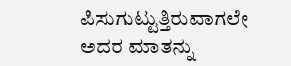ಪಿಸುಗುಟ್ಟುತ್ತಿರುವಾಗಲೇ ಅದರ ಮಾತನ್ನು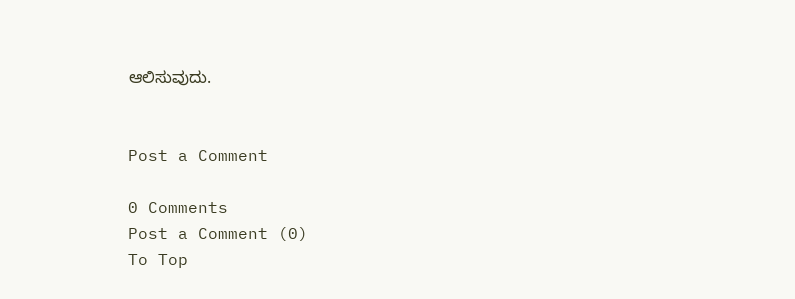ಆಲಿಸುವುದು.


Post a Comment

0 Comments
Post a Comment (0)
To Top